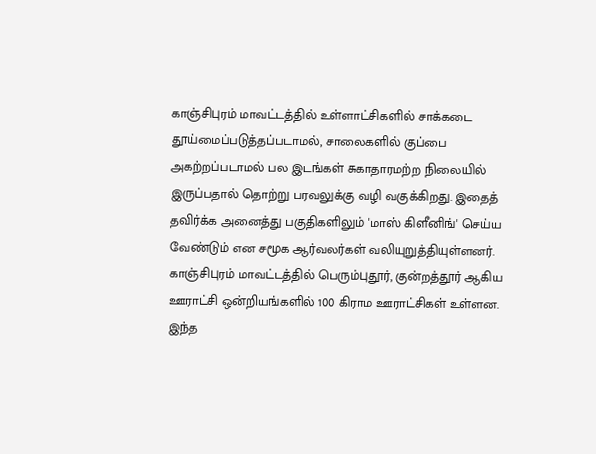காஞ்சிபுரம் மாவட்டத்தில் உள்ளாட்சிகளில் சாக்கடை தூய்மைப்படுத்தப்படாமல், சாலைகளில் குப்பை அகற்றப்படாமல் பல இடங்கள் சுகாதாரமற்ற நிலையில் இருப்பதால் தொற்று பரவலுக்கு வழி வகுக்கிறது. இதைத் தவிர்க்க அனைத்து பகுதிகளிலும் 'மாஸ் கிளீனிங்' செய்ய வேண்டும் என சமூக ஆர்வலர்கள் வலியுறுத்தியுள்ளனர்.
காஞ்சிபுரம் மாவட்டத்தில் பெரும்புதூர், குன்றத்தூர் ஆகிய ஊராட்சி ஒன்றியங்களில் 100 கிராம ஊராட்சிகள் உள்ளன. இந்த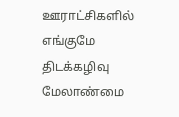ஊராட்சிகளில் எங்குமே திடக்கழிவு மேலாண்மை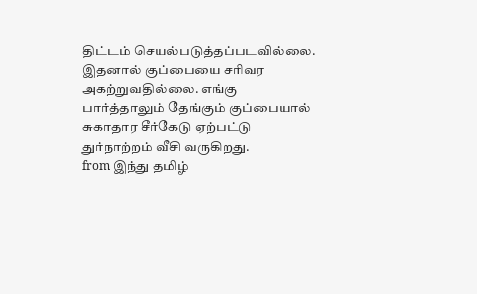திட்டம் செயல்படுத்தப்படவில்லை. இதனால் குப்பையை சரிவர அகற்றுவதில்லை. எங்கு பார்த்தாலும் தேங்கும் குப்பையால் சுகாதார சீர்கேடு ஏற்பட்டு துர்நாற்றம் வீசி வருகிறது.
from இந்து தமிழ்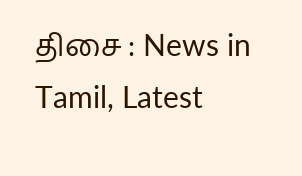திசை : News in Tamil, Latest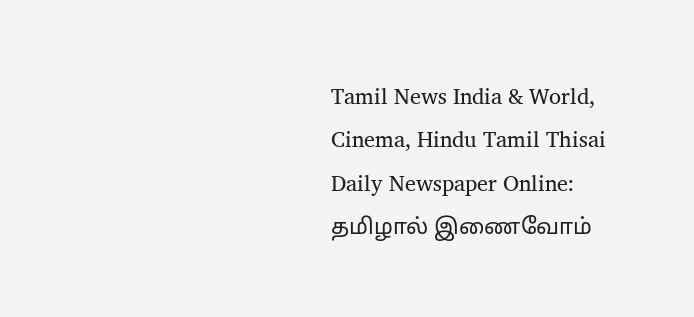Tamil News India & World, Cinema, Hindu Tamil Thisai Daily Newspaper Online: தமிழால் இணைவோம்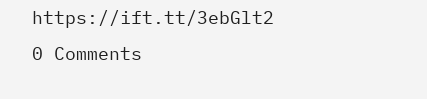https://ift.tt/3ebGlt2
0 Comments